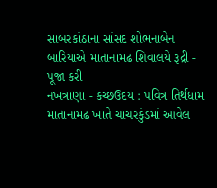સાબરકાંઠાના સાંસદ શોભનાબેન બારિયાએ માતાનામઢ શિવાલયે રૂદ્રી - પૂજા કરી
નખત્રાણા - કચ્છઉદય : પવિત્ર તિર્થધામ માતાનામઢ ખાતે ચાચરકુંડમાં આવેલ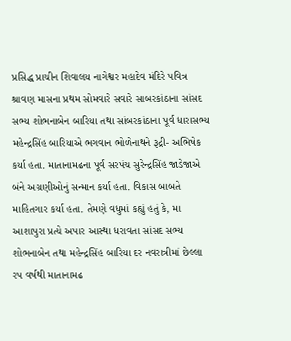પ્રસિદ્ધ પ્રાચીન શિવાલય નાગેશ્વર મહાદેવ મંદિરે પવિત્ર શ્રાવણ માસના પ્રથમ સોમવારે સવારે સાબરકાંઠાના સાંસદ સભ્ય શોભનાબેન બારિયા તથા સાંબરકાંઠાના પૂર્વ ધારાસભ્ય મહેન્દ્રસિંહ બારિયાએ ભગવાન ભોળેનાથને રૂદ્રી- અભિષેક કર્યા હતા. માતાનામઢના પૂર્વ સરપંચ સુરેન્દ્રસિંહ જાડેજાએ બંને અગ્રણીઓનું સન્માન કર્યા હતા. વિકાસ બાબતે માહિતગાર કર્યા હતા. તેમણે વધુમાં કહ્યું હતું કે, મા આશાપુરા પ્રત્યે અપાર આસ્થા ધરાવતા સાંસદ સભ્ય શોભનાબેન તથા મહેન્દ્રસિંહ બારિયા દર નવરાત્રીમાં છેલ્લા રપ વર્ષથી માતાનામઢ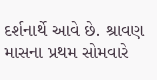દર્શનાર્થે આવે છે. શ્રાવણ માસના પ્રથમ સોમવારે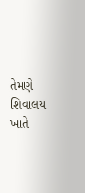તેમણે શિવાલય ખાતે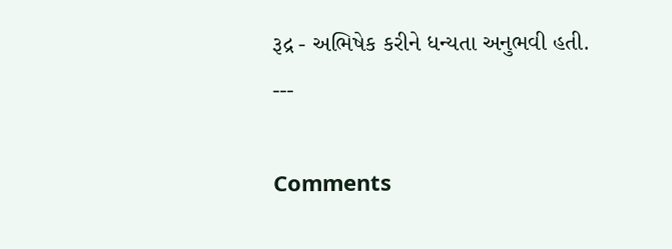રૂદ્ર - અભિષેક કરીને ધન્યતા અનુભવી હતી.
---

Comments